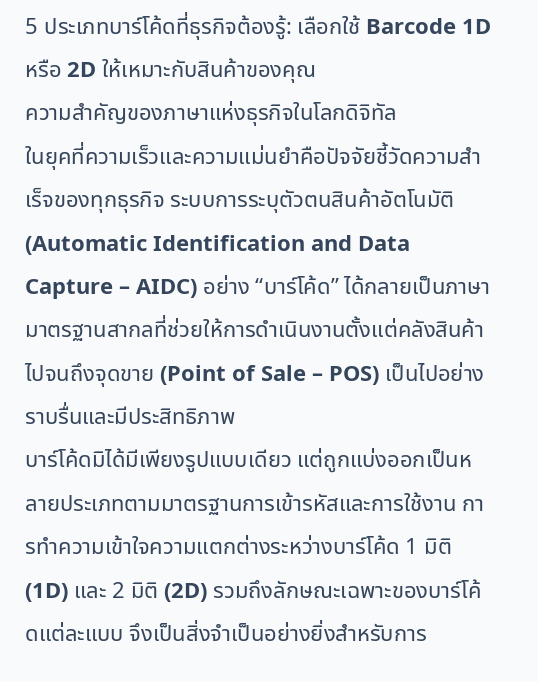5 ประเภทบาร์โค้ดที่ธุรกิจต้องรู้: เลือกใช้ Barcode 1D หรือ 2D ให้เหมาะกับสินค้าของคุณ
ความสำคัญของภาษาแห่งธุรกิจในโลกดิจิทัล
ในยุคที่ความเร็วและความแม่นยำคือปัจจัยชี้วัดความสำเร็จของทุกธุรกิจ ระบบการระบุตัวตนสินค้าอัตโนมัติ (Automatic Identification and Data Capture – AIDC) อย่าง “บาร์โค้ด” ได้กลายเป็นภาษามาตรฐานสากลที่ช่วยให้การดำเนินงานตั้งแต่คลังสินค้าไปจนถึงจุดขาย (Point of Sale – POS) เป็นไปอย่างราบรื่นและมีประสิทธิภาพ
บาร์โค้ดมิได้มีเพียงรูปแบบเดียว แต่ถูกแบ่งออกเป็นหลายประเภทตามมาตรฐานการเข้ารหัสและการใช้งาน การทำความเข้าใจความแตกต่างระหว่างบาร์โค้ด 1 มิติ (1D) และ 2 มิติ (2D) รวมถึงลักษณะเฉพาะของบาร์โค้ดแต่ละแบบ จึงเป็นสิ่งจำเป็นอย่างยิ่งสำหรับการ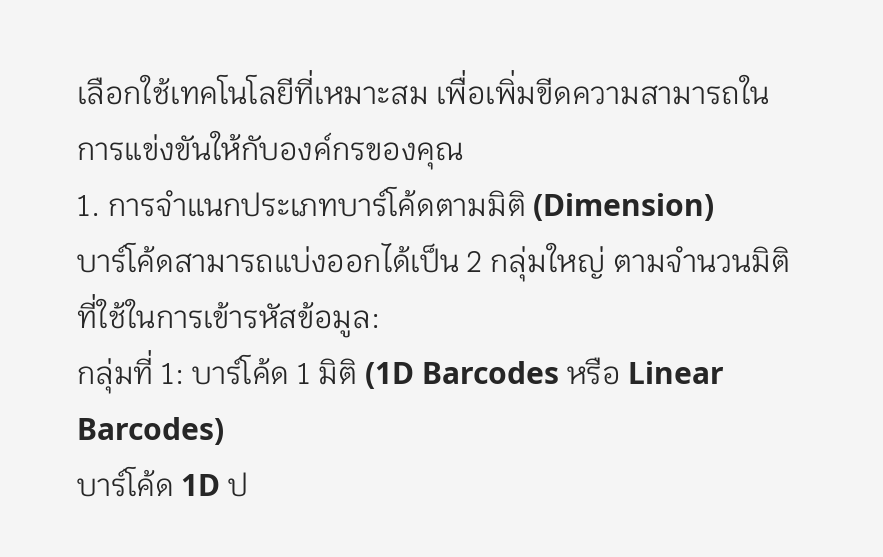เลือกใช้เทคโนโลยีที่เหมาะสม เพื่อเพิ่มขีดความสามารถในการแข่งขันให้กับองค์กรของคุณ
1. การจำแนกประเภทบาร์โค้ดตามมิติ (Dimension)
บาร์โค้ดสามารถแบ่งออกได้เป็น 2 กลุ่มใหญ่ ตามจำนวนมิติที่ใช้ในการเข้ารหัสข้อมูล:
กลุ่มที่ 1: บาร์โค้ด 1 มิติ (1D Barcodes หรือ Linear Barcodes)
บาร์โค้ด 1D ป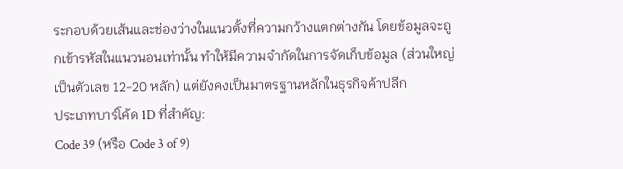ระกอบด้วยเส้นและช่องว่างในแนวตั้งที่ความกว้างแตกต่างกัน โดยข้อมูลจะถูกเข้ารหัสในแนวนอนเท่านั้น ทำให้มีความจำกัดในการจัดเก็บข้อมูล (ส่วนใหญ่เป็นตัวเลข 12-20 หลัก) แต่ยังคงเป็นมาตรฐานหลักในธุรกิจค้าปลีก
ประเภทบาร์โค้ด 1D ที่สำคัญ:
Code 39 (หรือ Code 3 of 9)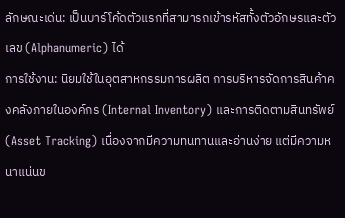ลักษณะเด่น: เป็นบาร์โค้ดตัวแรกที่สามารถเข้ารหัสทั้งตัวอักษรและตัวเลข (Alphanumeric) ได้
การใช้งาน: นิยมใช้ในอุตสาหกรรมการผลิต การบริหารจัดการสินค้าคงคลังภายในองค์กร (Internal Inventory) และการติดตามสินทรัพย์ (Asset Tracking) เนื่องจากมีความทนทานและอ่านง่าย แต่มีความหนาแน่นข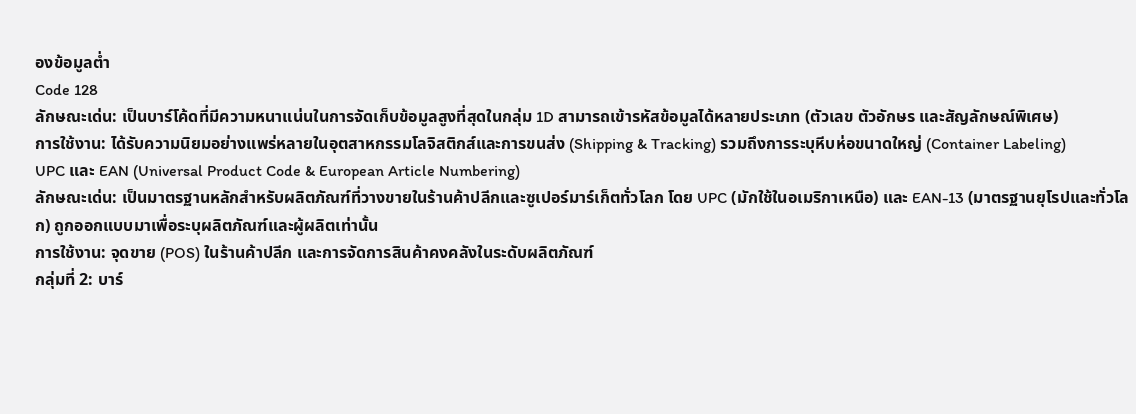องข้อมูลต่ำ
Code 128
ลักษณะเด่น: เป็นบาร์โค้ดที่มีความหนาแน่นในการจัดเก็บข้อมูลสูงที่สุดในกลุ่ม 1D สามารถเข้ารหัสข้อมูลได้หลายประเภท (ตัวเลข ตัวอักษร และสัญลักษณ์พิเศษ)
การใช้งาน: ได้รับความนิยมอย่างแพร่หลายในอุตสาหกรรมโลจิสติกส์และการขนส่ง (Shipping & Tracking) รวมถึงการระบุหีบห่อขนาดใหญ่ (Container Labeling)
UPC และ EAN (Universal Product Code & European Article Numbering)
ลักษณะเด่น: เป็นมาตรฐานหลักสำหรับผลิตภัณฑ์ที่วางขายในร้านค้าปลีกและซูเปอร์มาร์เก็ตทั่วโลก โดย UPC (มักใช้ในอเมริกาเหนือ) และ EAN-13 (มาตรฐานยุโรปและทั่วโลก) ถูกออกแบบมาเพื่อระบุผลิตภัณฑ์และผู้ผลิตเท่านั้น
การใช้งาน: จุดขาย (POS) ในร้านค้าปลีก และการจัดการสินค้าคงคลังในระดับผลิตภัณฑ์
กลุ่มที่ 2: บาร์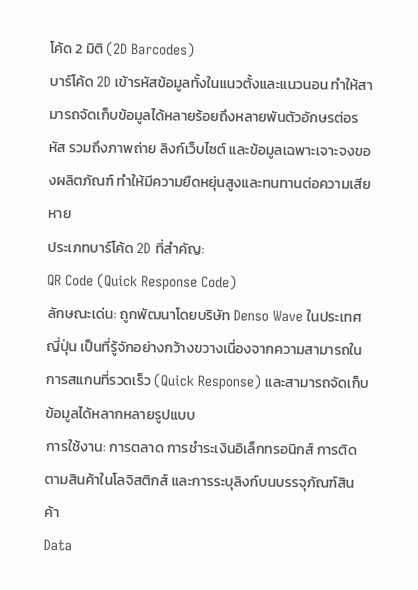โค้ด 2 มิติ (2D Barcodes)
บาร์โค้ด 2D เข้ารหัสข้อมูลทั้งในแนวตั้งและแนวนอน ทำให้สามารถจัดเก็บข้อมูลได้หลายร้อยถึงหลายพันตัวอักษรต่อรหัส รวมถึงภาพถ่าย ลิงก์เว็บไซต์ และข้อมูลเฉพาะเจาะจงของผลิตภัณฑ์ ทำให้มีความยืดหยุ่นสูงและทนทานต่อความเสียหาย
ประเภทบาร์โค้ด 2D ที่สำคัญ:
QR Code (Quick Response Code)
ลักษณะเด่น: ถูกพัฒนาโดยบริษัท Denso Wave ในประเทศญี่ปุ่น เป็นที่รู้จักอย่างกว้างขวางเนื่องจากความสามารถในการสแกนที่รวดเร็ว (Quick Response) และสามารถจัดเก็บข้อมูลได้หลากหลายรูปแบบ
การใช้งาน: การตลาด การชำระเงินอิเล็กทรอนิกส์ การติดตามสินค้าในโลจิสติกส์ และการระบุลิงก์บนบรรจุภัณฑ์สินค้า
Data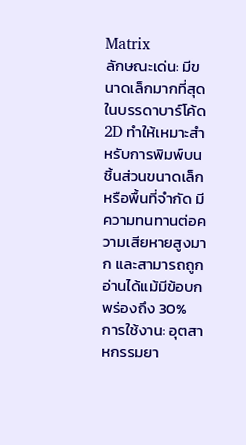Matrix
ลักษณะเด่น: มีขนาดเล็กมากที่สุดในบรรดาบาร์โค้ด 2D ทำให้เหมาะสำหรับการพิมพ์บนชิ้นส่วนขนาดเล็กหรือพื้นที่จำกัด มีความทนทานต่อความเสียหายสูงมาก และสามารถถูกอ่านได้แม้มีข้อบกพร่องถึง 30%
การใช้งาน: อุตสาหกรรมยา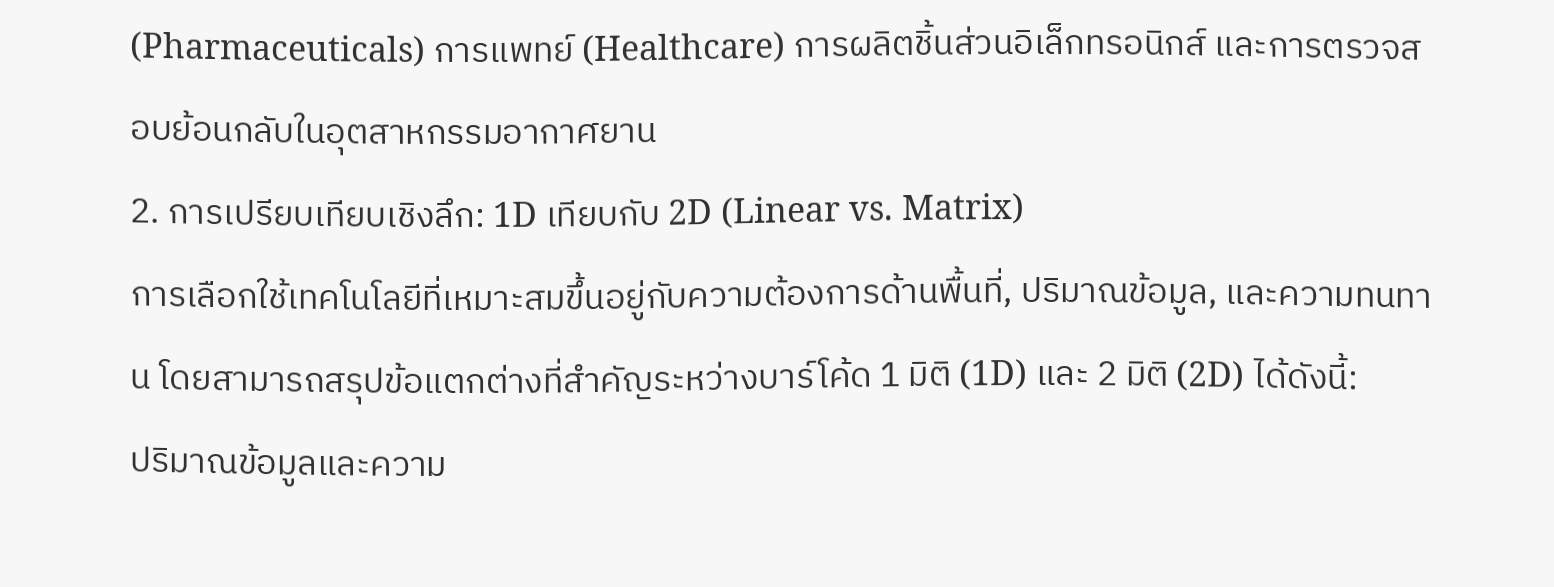(Pharmaceuticals) การแพทย์ (Healthcare) การผลิตชิ้นส่วนอิเล็กทรอนิกส์ และการตรวจสอบย้อนกลับในอุตสาหกรรมอากาศยาน
2. การเปรียบเทียบเชิงลึก: 1D เทียบกับ 2D (Linear vs. Matrix)
การเลือกใช้เทคโนโลยีที่เหมาะสมขึ้นอยู่กับความต้องการด้านพื้นที่, ปริมาณข้อมูล, และความทนทาน โดยสามารถสรุปข้อแตกต่างที่สำคัญระหว่างบาร์โค้ด 1 มิติ (1D) และ 2 มิติ (2D) ได้ดังนี้:
ปริมาณข้อมูลและความ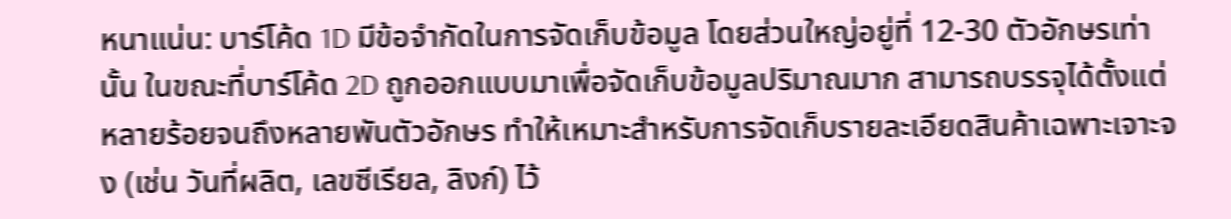หนาแน่น: บาร์โค้ด 1D มีข้อจำกัดในการจัดเก็บข้อมูล โดยส่วนใหญ่อยู่ที่ 12-30 ตัวอักษรเท่านั้น ในขณะที่บาร์โค้ด 2D ถูกออกแบบมาเพื่อจัดเก็บข้อมูลปริมาณมาก สามารถบรรจุได้ตั้งแต่หลายร้อยจนถึงหลายพันตัวอักษร ทำให้เหมาะสำหรับการจัดเก็บรายละเอียดสินค้าเฉพาะเจาะจง (เช่น วันที่ผลิต, เลขซีเรียล, ลิงก์) ไว้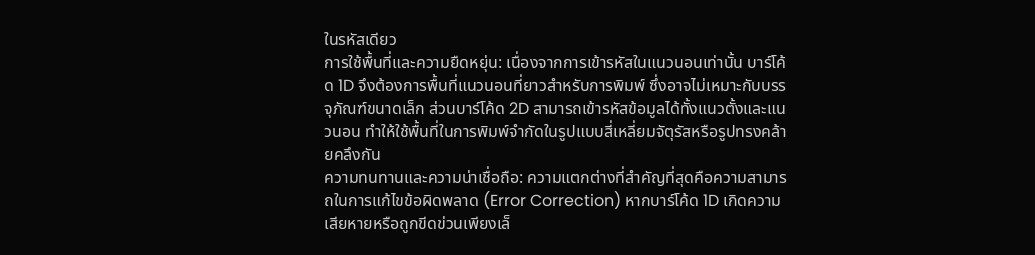ในรหัสเดียว
การใช้พื้นที่และความยืดหยุ่น: เนื่องจากการเข้ารหัสในแนวนอนเท่านั้น บาร์โค้ด 1D จึงต้องการพื้นที่แนวนอนที่ยาวสำหรับการพิมพ์ ซึ่งอาจไม่เหมาะกับบรรจุภัณฑ์ขนาดเล็ก ส่วนบาร์โค้ด 2D สามารถเข้ารหัสข้อมูลได้ทั้งแนวตั้งและแนวนอน ทำให้ใช้พื้นที่ในการพิมพ์จำกัดในรูปแบบสี่เหลี่ยมจัตุรัสหรือรูปทรงคล้ายคลึงกัน
ความทนทานและความน่าเชื่อถือ: ความแตกต่างที่สำคัญที่สุดคือความสามารถในการแก้ไขข้อผิดพลาด (Error Correction) หากบาร์โค้ด 1D เกิดความเสียหายหรือถูกขีดข่วนเพียงเล็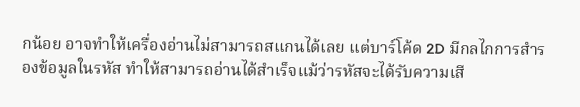กน้อย อาจทำให้เครื่องอ่านไม่สามารถสแกนได้เลย แต่บาร์โค้ด 2D มีกลไกการสำรองข้อมูลในรหัส ทำให้สามารถอ่านได้สำเร็จแม้ว่ารหัสจะได้รับความเสี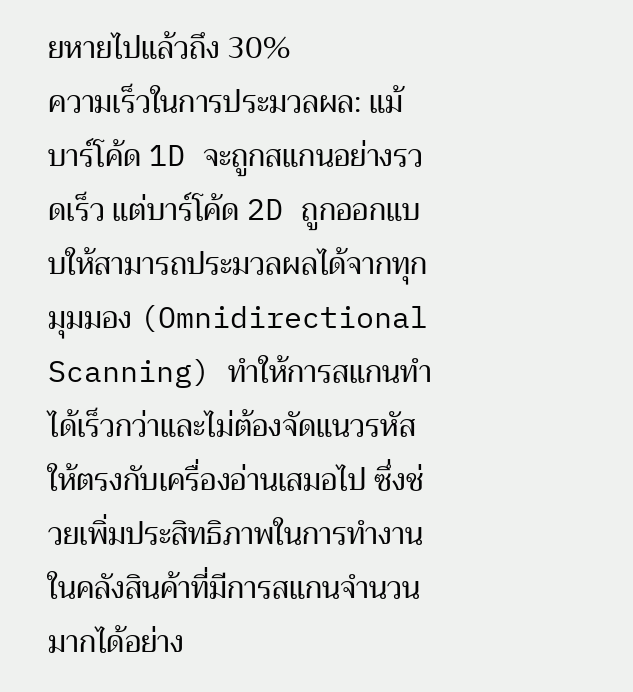ยหายไปแล้วถึง 30%
ความเร็วในการประมวลผล: แม้บาร์โค้ด 1D จะถูกสแกนอย่างรวดเร็ว แต่บาร์โค้ด 2D ถูกออกแบบให้สามารถประมวลผลได้จากทุกมุมมอง (Omnidirectional Scanning) ทำให้การสแกนทำได้เร็วกว่าและไม่ต้องจัดแนวรหัสให้ตรงกับเครื่องอ่านเสมอไป ซึ่งช่วยเพิ่มประสิทธิภาพในการทำงานในคลังสินค้าที่มีการสแกนจำนวนมากได้อย่าง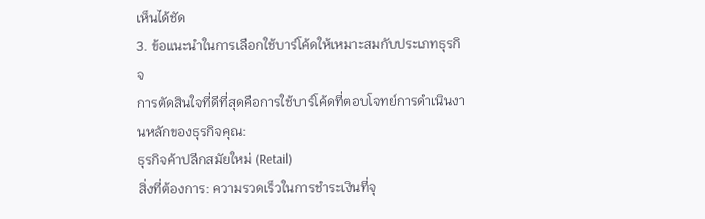เห็นได้ชัด
3. ข้อแนะนำในการเลือกใช้บาร์โค้ดให้เหมาะสมกับประเภทธุรกิจ
การตัดสินใจที่ดีที่สุดคือการใช้บาร์โค้ดที่ตอบโจทย์การดำเนินงานหลักของธุรกิจคุณ:
ธุรกิจค้าปลีกสมัยใหม่ (Retail)
สิ่งที่ต้องการ: ความรวดเร็วในการชำระเงินที่จุ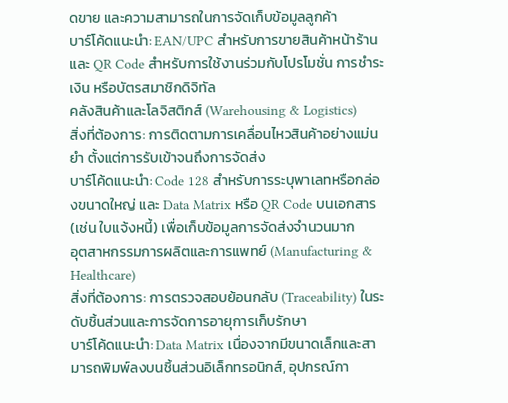ดขาย และความสามารถในการจัดเก็บข้อมูลลูกค้า
บาร์โค้ดแนะนำ: EAN/UPC สำหรับการขายสินค้าหน้าร้าน และ QR Code สำหรับการใช้งานร่วมกับโปรโมชั่น การชำระเงิน หรือบัตรสมาชิกดิจิทัล
คลังสินค้าและโลจิสติกส์ (Warehousing & Logistics)
สิ่งที่ต้องการ: การติดตามการเคลื่อนไหวสินค้าอย่างแม่นยำ ตั้งแต่การรับเข้าจนถึงการจัดส่ง
บาร์โค้ดแนะนำ: Code 128 สำหรับการระบุพาเลทหรือกล่องขนาดใหญ่ และ Data Matrix หรือ QR Code บนเอกสาร (เช่น ใบแจ้งหนี้) เพื่อเก็บข้อมูลการจัดส่งจำนวนมาก
อุตสาหกรรมการผลิตและการแพทย์ (Manufacturing & Healthcare)
สิ่งที่ต้องการ: การตรวจสอบย้อนกลับ (Traceability) ในระดับชิ้นส่วนและการจัดการอายุการเก็บรักษา
บาร์โค้ดแนะนำ: Data Matrix เนื่องจากมีขนาดเล็กและสามารถพิมพ์ลงบนชิ้นส่วนอิเล็กทรอนิกส์, อุปกรณ์กา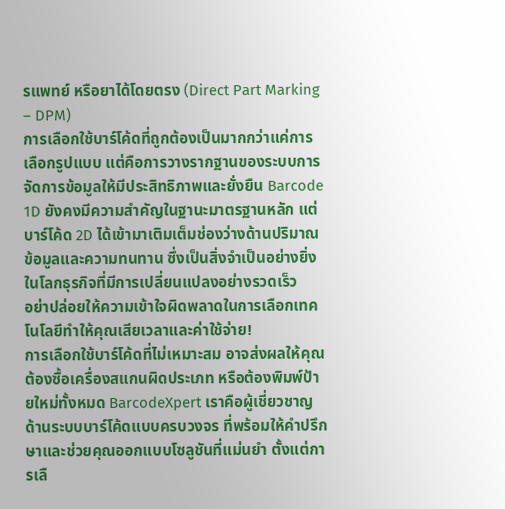รแพทย์ หรือยาได้โดยตรง (Direct Part Marking – DPM)
การเลือกใช้บาร์โค้ดที่ถูกต้องเป็นมากกว่าแค่การเลือกรูปแบบ แต่คือการวางรากฐานของระบบการจัดการข้อมูลให้มีประสิทธิภาพและยั่งยืน Barcode 1D ยังคงมีความสำคัญในฐานะมาตรฐานหลัก แต่บาร์โค้ด 2D ได้เข้ามาเติมเต็มช่องว่างด้านปริมาณข้อมูลและความทนทาน ซึ่งเป็นสิ่งจำเป็นอย่างยิ่งในโลกธุรกิจที่มีการเปลี่ยนแปลงอย่างรวดเร็ว
อย่าปล่อยให้ความเข้าใจผิดพลาดในการเลือกเทคโนโลยีทำให้คุณเสียเวลาและค่าใช้จ่าย!
การเลือกใช้บาร์โค้ดที่ไม่เหมาะสม อาจส่งผลให้คุณต้องซื้อเครื่องสแกนผิดประเภท หรือต้องพิมพ์ป้ายใหม่ทั้งหมด BarcodeXpert เราคือผู้เชี่ยวชาญด้านระบบบาร์โค้ดแบบครบวงจร ที่พร้อมให้คำปรึกษาและช่วยคุณออกแบบโซลูชันที่แม่นยำ ตั้งแต่การเลื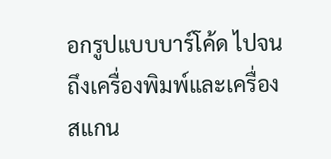อกรูปแบบบาร์โค้ด ไปจนถึงเครื่องพิมพ์และเครื่องสแกน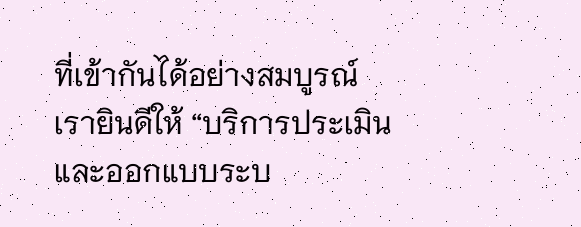ที่เข้ากันได้อย่างสมบูรณ์
เรายินดีให้ “บริการประเมินและออกแบบระบ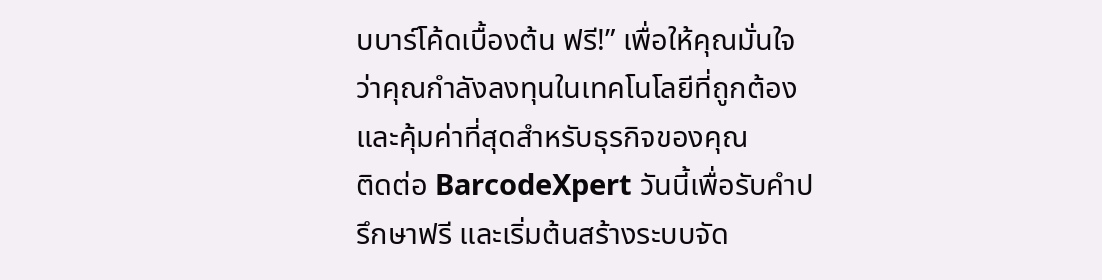บบาร์โค้ดเบื้องต้น ฟรี!” เพื่อให้คุณมั่นใจว่าคุณกำลังลงทุนในเทคโนโลยีที่ถูกต้องและคุ้มค่าที่สุดสำหรับธุรกิจของคุณ
ติดต่อ BarcodeXpert วันนี้เพื่อรับคำปรึกษาฟรี และเริ่มต้นสร้างระบบจัด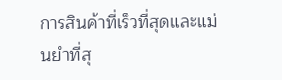การสินค้าที่เร็วที่สุดและแม่นยำที่สุ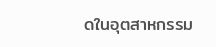ดในอุตสาหกรรม